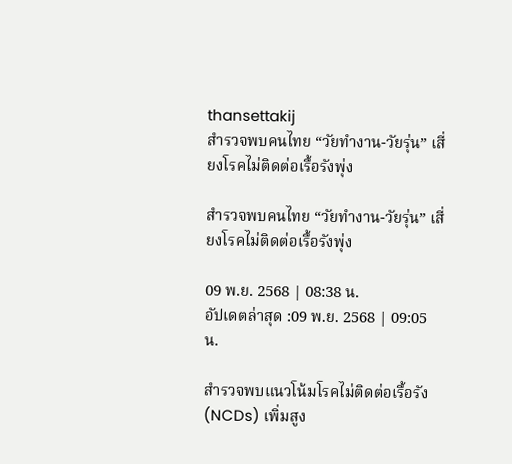thansettakij
สำรวจพบคนไทย “วัยทำงาน-วัยรุ่น” เสี่ยงโรคไม่ติดต่อเรื้อรังพุ่ง

สำรวจพบคนไทย “วัยทำงาน-วัยรุ่น” เสี่ยงโรคไม่ติดต่อเรื้อรังพุ่ง

09 พ.ย. 2568 | 08:38 น.
อัปเดตล่าสุด :09 พ.ย. 2568 | 09:05 น.

สำรวจพบแนวโน้มโรคไม่ติดต่อเรื้อรัง (NCDs) เพิ่มสูง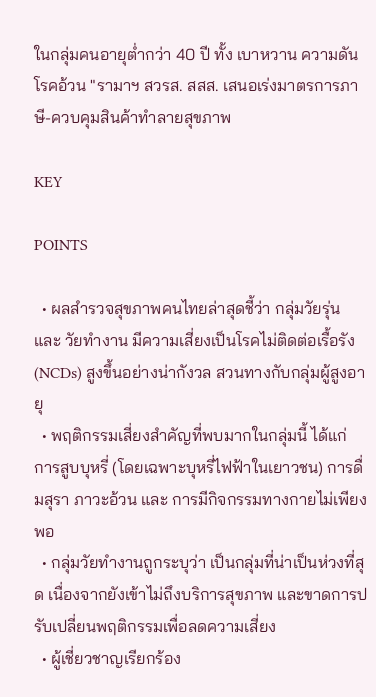ในกลุ่มคนอายุต่ำกว่า 40 ปี ทั้ง เบาหวาน ความดัน โรคอ้วน "รามาฯ สวรส. สสส. เสนอเร่งมาตรการภาษี-ควบคุมสินค้าทำลายสุขภาพ

KEY

POINTS

  • ผลสำรวจสุขภาพคนไทยล่าสุดชี้ว่า กลุ่มวัยรุ่น และ วัยทำงาน มีความเสี่ยงเป็นโรคไม่ติดต่อเรื้อรัง (NCDs) สูงขึ้นอย่างน่ากังวล สวนทางกับกลุ่มผู้สูงอายุ
  • พฤติกรรมเสี่ยงสำคัญที่พบมากในกลุ่มนี้ ได้แก่ การสูบบุหรี่ (โดยเฉพาะบุหรี่ไฟฟ้าในเยาวชน) การดื่มสุรา ภาวะอ้วน และ การมีกิจกรรมทางกายไม่เพียงพอ
  • กลุ่มวัยทำงานถูกระบุว่า เป็นกลุ่มที่น่าเป็นห่วงที่สุด เนื่องจากยังเข้าไม่ถึงบริการสุขภาพ และขาดการปรับเปลี่ยนพฤติกรรมเพื่อลดความเสี่ยง
  • ผู้เชี่ยวชาญเรียกร้อง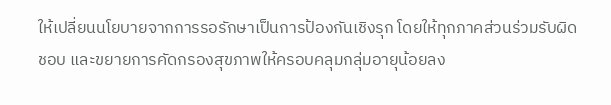ให้เปลี่ยนนโยบายจากการรอรักษาเป็นการป้องกันเชิงรุก โดยให้ทุกภาคส่วนร่วมรับผิดชอบ และขยายการคัดกรองสุขภาพให้ครอบคลุมกลุ่มอายุน้อยลง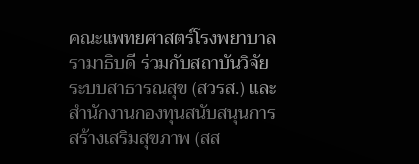คณะแพทยศาสตร์โรงพยาบาลรามาธิบดี ร่วมกับสถาบันวิจัยระบบสาธารณสุข (สวรส.) และสำนักงานกองทุนสนับสนุนการสร้างเสริมสุขภาพ (สส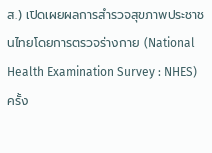ส.) เปิดเผยผลการสำรวจสุขภาพประชาชนไทยโดยการตรวจร่างกาย (National Health Examination Survey : NHES) ครั้ง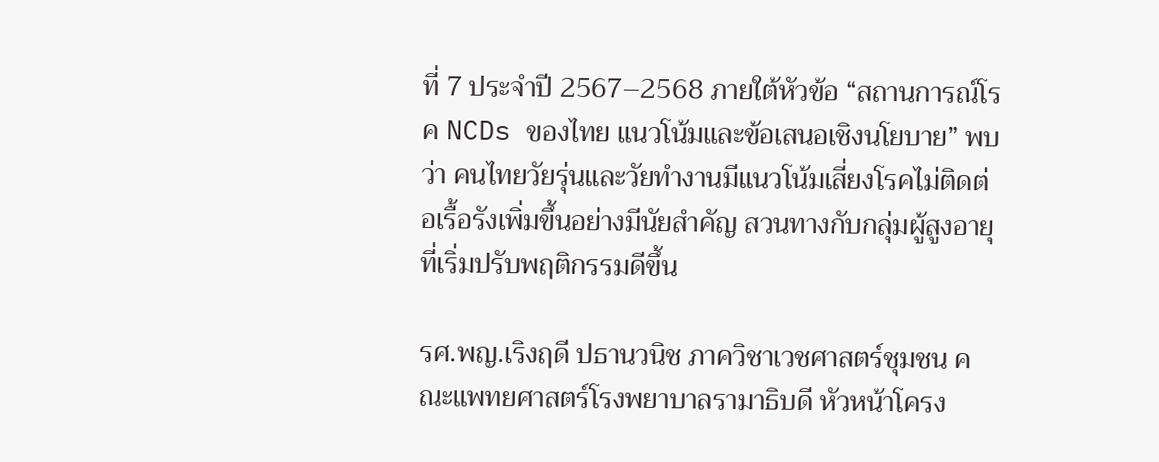ที่ 7 ประจำปี 2567–2568 ภายใต้หัวข้อ “สถานการณ์โรค NCDs ของไทย แนวโน้มและข้อเสนอเชิงนโยบาย” พบว่า คนไทยวัยรุ่นและวัยทำงานมีแนวโน้มเสี่ยงโรคไม่ติดต่อเรื้อรังเพิ่มขึ้นอย่างมีนัยสำคัญ สวนทางกับกลุ่มผู้สูงอายุที่เริ่มปรับพฤติกรรมดีขึ้น

รศ.พญ.เริงฤดี ปธานวนิช ภาควิชาเวชศาสตร์ชุมชน คณะแพทยศาสตร์โรงพยาบาลรามาธิบดี หัวหน้าโครง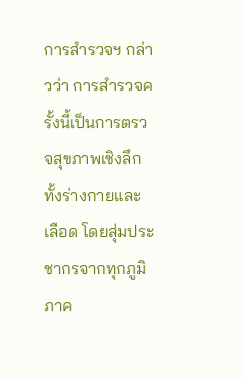การสำรวจฯ กล่าวว่า การสำรวจครั้งนี้เป็นการตรวจสุขภาพเชิงลึกทั้งร่างกายและเลือด โดยสุ่มประชากรจากทุกภูมิภาค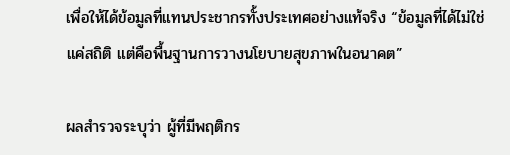เพื่อให้ได้ข้อมูลที่แทนประชากรทั้งประเทศอย่างแท้จริง “ข้อมูลที่ได้ไม่ใช่แค่สถิติ แต่คือพื้นฐานการวางนโยบายสุขภาพในอนาคต”

ผลสำรวจระบุว่า ผู้ที่มีพฤติกร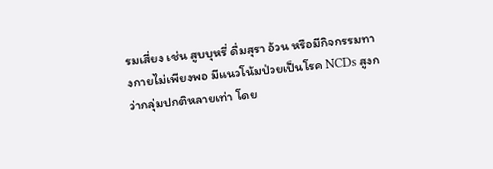รมเสี่ยง เช่น สูบบุหรี่ ดื่มสุรา อ้วน หรือมีกิจกรรมทางกายไม่เพียงพอ มีแนวโน้มป่วยเป็นโรค NCDs สูงกว่ากลุ่มปกติหลายเท่า โดย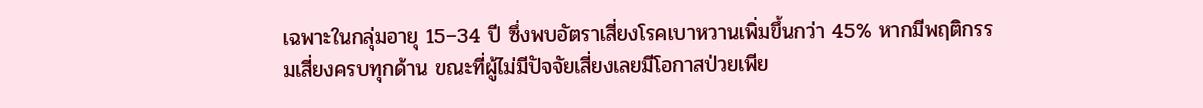เฉพาะในกลุ่มอายุ 15–34 ปี ซึ่งพบอัตราเสี่ยงโรคเบาหวานเพิ่มขึ้นกว่า 45% หากมีพฤติกรรมเสี่ยงครบทุกด้าน ขณะที่ผู้ไม่มีปัจจัยเสี่ยงเลยมีโอกาสป่วยเพีย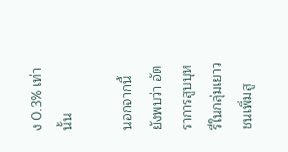ง 0.3% เท่านั้น

นอกจากนี้ ยังพบว่า อัตราการสูบบุหรี่ในกลุ่มเยาวชนเพิ่มสู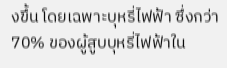งขึ้น โดยเฉพาะบุหรี่ไฟฟ้า ซึ่งกว่า 70% ของผู้สูบบุหรี่ไฟฟ้าใน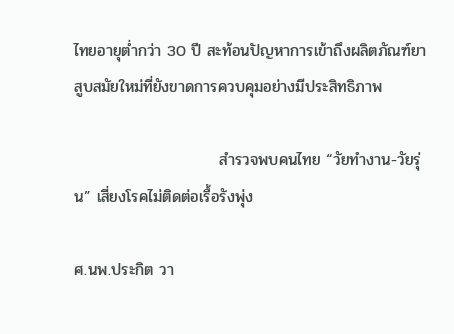ไทยอายุต่ำกว่า 30 ปี สะท้อนปัญหาการเข้าถึงผลิตภัณฑ์ยาสูบสมัยใหม่ที่ยังขาดการควบคุมอย่างมีประสิทธิภาพ

                          สำรวจพบคนไทย “วัยทำงาน-วัยรุ่น” เสี่ยงโรคไม่ติดต่อเรื้อรังพุ่ง

ศ.นพ.ประกิต วา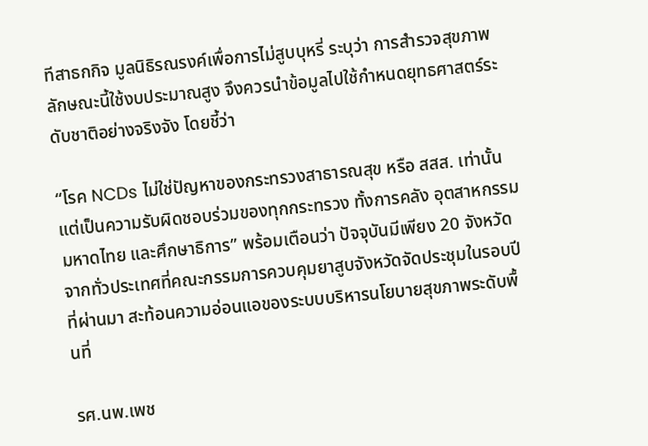ทีสาธกกิจ มูลนิธิรณรงค์เพื่อการไม่สูบบุหรี่ ระบุว่า การสำรวจสุขภาพลักษณะนี้ใช้งบประมาณสูง จึงควรนำข้อมูลไปใช้กำหนดยุทธศาสตร์ระดับชาติอย่างจริงจัง โดยชี้ว่า

“โรค NCDs ไม่ใช่ปัญหาของกระทรวงสาธารณสุข หรือ สสส. เท่านั้น แต่เป็นความรับผิดชอบร่วมของทุกกระทรวง ทั้งการคลัง อุตสาหกรรม มหาดไทย และศึกษาธิการ” พร้อมเตือนว่า ปัจจุบันมีเพียง 20 จังหวัดจากทั่วประเทศที่คณะกรรมการควบคุมยาสูบจังหวัดจัดประชุมในรอบปีที่ผ่านมา สะท้อนความอ่อนแอของระบบบริหารนโยบายสุขภาพระดับพื้นที่

รศ.นพ.เพช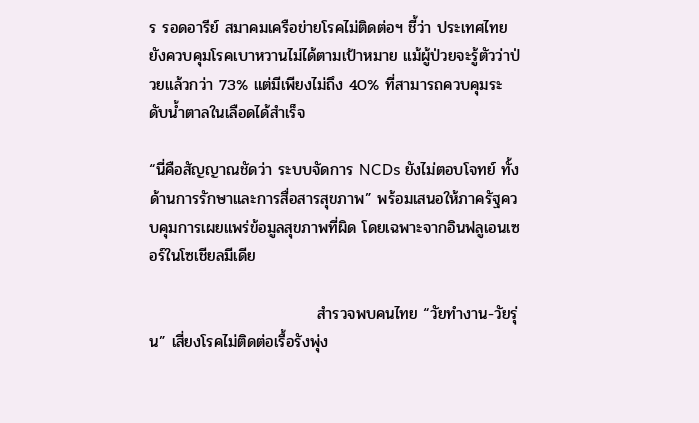ร รอดอารีย์ สมาคมเครือข่ายโรคไม่ติดต่อฯ ชี้ว่า ประเทศไทยยังควบคุมโรคเบาหวานไม่ได้ตามเป้าหมาย แม้ผู้ป่วยจะรู้ตัวว่าป่วยแล้วกว่า 73% แต่มีเพียงไม่ถึง 40% ที่สามารถควบคุมระดับน้ำตาลในเลือดได้สำเร็จ

“นี่คือสัญญาณชัดว่า ระบบจัดการ NCDs ยังไม่ตอบโจทย์ ทั้งด้านการรักษาและการสื่อสารสุขภาพ” พร้อมเสนอให้ภาครัฐควบคุมการเผยแพร่ข้อมูลสุขภาพที่ผิด โดยเฉพาะจากอินฟลูเอนเซอร์ในโซเชียลมีเดีย

                              สำรวจพบคนไทย “วัยทำงาน-วัยรุ่น” เสี่ยงโรคไม่ติดต่อเรื้อรังพุ่ง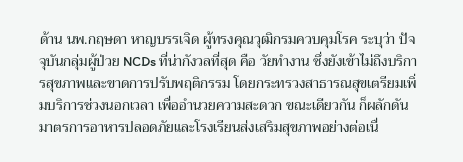ด้าน นพ.กฤษดา หาญบรรเจิด ผู้ทรงคุณวุฒิกรมควบคุมโรค ระบุว่า ปัจจุบันกลุ่มผู้ป่วย NCDs ที่น่ากังวลที่สุด คือ วัยทำงาน ซึ่งยังเข้าไม่ถึงบริการสุขภาพและขาดการปรับพฤติกรรม โดยกระทรวงสาธารณสุขเตรียมเพิ่มบริการช่วงนอกเวลา เพื่ออำนวยความสะดวก ขณะเดียวกัน ก็ผลักดันมาตรการอาหารปลอดภัยและโรงเรียนส่งเสริมสุขภาพอย่างต่อเนื่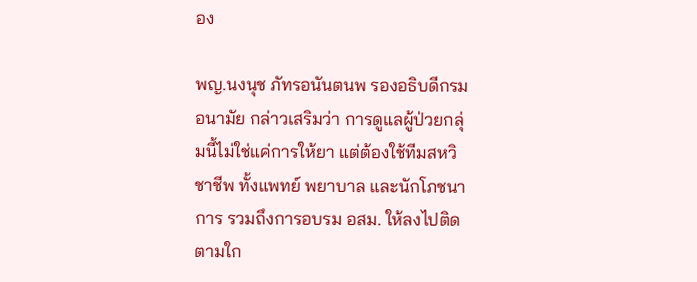อง

พญ.นงนุช ภัทรอนันตนพ รองอธิบดีกรมอนามัย กล่าวเสริมว่า การดูแลผู้ป่วยกลุ่มนี้ไม่ใช่แค่การให้ยา แต่ต้องใช้ทีมสหวิชาชีพ ทั้งแพทย์ พยาบาล และนักโภชนาการ รวมถึงการอบรม อสม. ให้ลงไปติดตามใก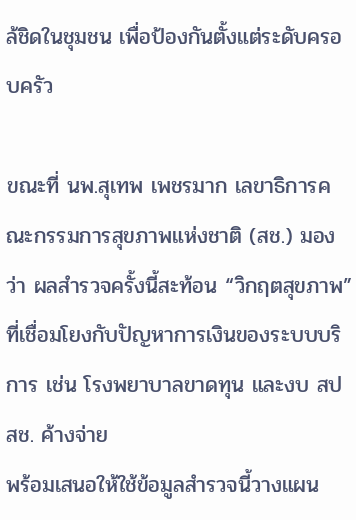ล้ชิดในชุมชน เพื่อป้องกันตั้งแต่ระดับครอบครัว

ขณะที่ นพ.สุเทพ เพชรมาก เลขาธิการคณะกรรมการสุขภาพแห่งชาติ (สช.) มองว่า ผลสำรวจครั้งนี้สะท้อน “วิกฤตสุขภาพ” ที่เชื่อมโยงกับปัญหาการเงินของระบบบริการ เช่น โรงพยาบาลขาดทุน และงบ สปสช. ค้างจ่าย
พร้อมเสนอให้ใช้ข้อมูลสำรวจนี้วางแผน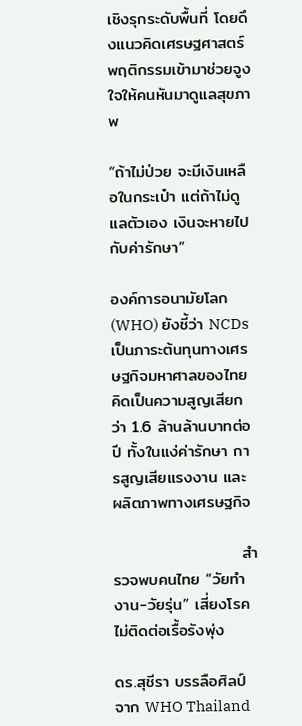เชิงรุกระดับพื้นที่ โดยดึงแนวคิดเศรษฐศาสตร์พฤติกรรมเข้ามาช่วยจูงใจให้คนหันมาดูแลสุขภาพ

“ถ้าไม่ป่วย จะมีเงินเหลือในกระเป๋า แต่ถ้าไม่ดูแลตัวเอง เงินจะหายไปกับค่ารักษา”

องค์การอนามัยโลก (WHO) ยังชี้ว่า NCDs เป็นภาระต้นทุนทางเศรษฐกิจมหาศาลของไทย คิดเป็นความสูญเสียกว่า 1.6 ล้านล้านบาทต่อปี ทั้งในแง่ค่ารักษา การสูญเสียแรงงาน และ ผลิตภาพทางเศรษฐกิจ

                      สำรวจพบคนไทย “วัยทำงาน-วัยรุ่น” เสี่ยงโรคไม่ติดต่อเรื้อรังพุ่ง

ดร.สุชีรา บรรลือศิลป์ จาก WHO Thailand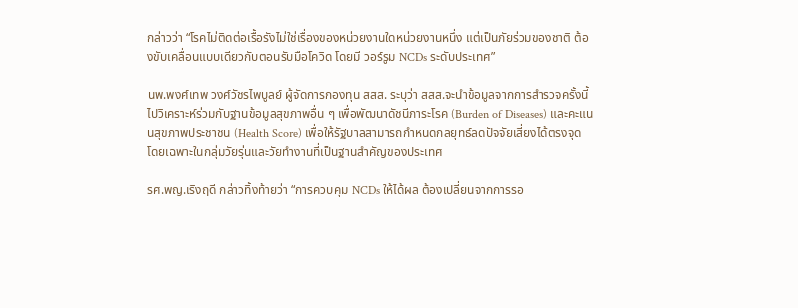กล่าวว่า “โรคไม่ติดต่อเรื้อรังไม่ใช่เรื่องของหน่วยงานใดหน่วยงานหนึ่ง แต่เป็นภัยร่วมของชาติ ต้องขับเคลื่อนแบบเดียวกับตอนรับมือโควิด โดยมี วอร์รูม NCDs ระดับประเทศ”

นพ.พงศ์เทพ วงศ์วัชรไพบูลย์ ผู้จัดการกองทุน สสส. ระบุว่า สสส.จะนำข้อมูลจากการสำรวจครั้งนี้ ไปวิเคราะห์ร่วมกับฐานข้อมูลสุขภาพอื่น ๆ เพื่อพัฒนาดัชนีภาระโรค (Burden of Diseases) และคะแนนสุขภาพประชาชน (Health Score) เพื่อให้รัฐบาลสามารถกำหนดกลยุทธ์ลดปัจจัยเสี่ยงได้ตรงจุด โดยเฉพาะในกลุ่มวัยรุ่นและวัยทำงานที่เป็นฐานสำคัญของประเทศ

รศ.พญ.เริงฤดี กล่าวทิ้งท้ายว่า “การควบคุม NCDs ให้ได้ผล ต้องเปลี่ยนจากการรอ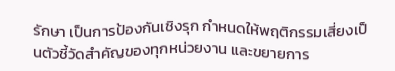รักษา เป็นการป้องกันเชิงรุก กำหนดให้พฤติกรรมเสี่ยงเป็นตัวชี้วัดสำคัญของทุกหน่วยงาน และขยายการ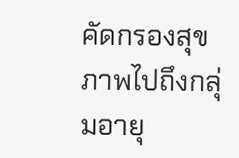คัดกรองสุขภาพไปถึงกลุ่มอายุ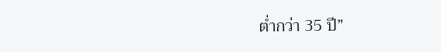ต่ำกว่า 35 ปี”